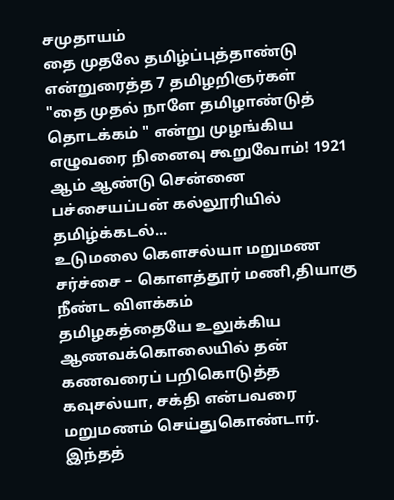சமுதாயம்
தை முதலே தமிழ்ப்புத்தாண்டு என்றுரைத்த 7 தமிழறிஞர்கள்
"தை முதல் நாளே தமிழாண்டுத் தொடக்கம் " என்று முழங்கிய எழுவரை நினைவு கூறுவோம்! 1921 ஆம் ஆண்டு சென்னை பச்சையப்பன் கல்லூரியில் தமிழ்க்கடல்...
உடுமலை கெளசல்யா மறுமண சர்ச்சை – கொளத்தூர் மணி,தியாகு நீண்ட விளக்கம்
தமிழகத்தையே உலுக்கிய ஆணவக்கொலையில் தன் கணவரைப் பறிகொடுத்த கவுசல்யா, சக்தி என்பவரை மறுமணம் செய்துகொண்டார். இந்தத்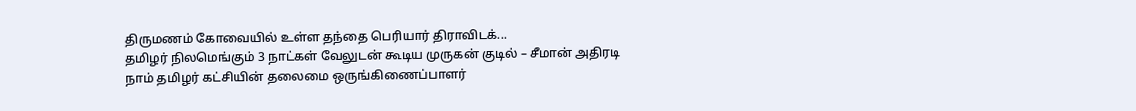திருமணம் கோவையில் உள்ள தந்தை பெரியார் திராவிடக்...
தமிழர் நிலமெங்கும் 3 நாட்கள் வேலுடன் கூடிய முருகன் குடில் – சீமான் அதிரடி
நாம் தமிழர் கட்சியின் தலைமை ஒருங்கிணைப்பாளர்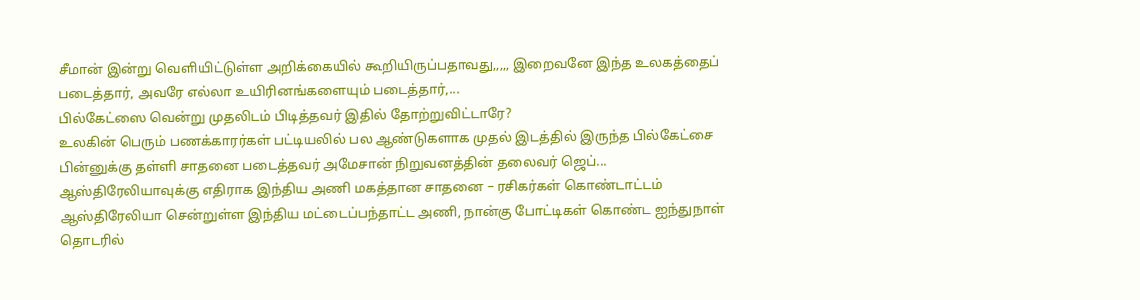சீமான் இன்று வெளியிட்டுள்ள அறிக்கையில் கூறியிருப்பதாவது,,,,, இறைவனே இந்த உலகத்தைப் படைத்தார், அவரே எல்லா உயிரினங்களையும் படைத்தார்,...
பில்கேட்ஸை வென்று முதலிடம் பிடித்தவர் இதில் தோற்றுவிட்டாரே?
உலகின் பெரும் பணக்காரர்கள் பட்டியலில் பல ஆண்டுகளாக முதல் இடத்தில் இருந்த பில்கேட்சை பின்னுக்கு தள்ளி சாதனை படைத்தவர் அமேசான் நிறுவனத்தின் தலைவர் ஜெப்...
ஆஸ்திரேலியாவுக்கு எதிராக இந்திய அணி மகத்தான சாதனை – ரசிகர்கள் கொண்டாட்டம்
ஆஸ்திரேலியா சென்றுள்ள இந்திய மட்டைப்பந்தாட்ட அணி, நான்கு போட்டிகள் கொண்ட ஐந்துநாள் தொடரில்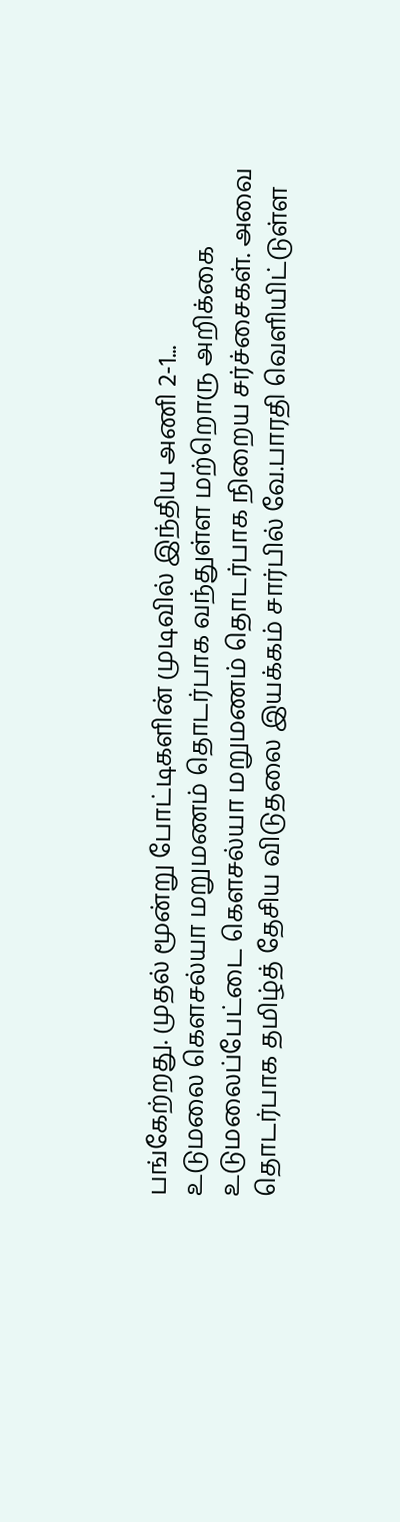பங்கேற்றது. முதல் மூன்று போட்டிகளின் முடிவில் இந்திய அணி 2-1...
உடுமலை கெளசல்யா மறுமணம் தொடர்பாக வந்துள்ள மற்றொரு அறிக்கை
உடுமலைப்பேட்டை கெளசல்யா மறுமணம் தொடர்பாக நிறைய சர்ச்சைகள். அவை தொடர்பாக தமிழ்த் தேசிய விடுதலை இயக்கம் சார்பில் வே.பாரதி வெளியிட்டுள்ள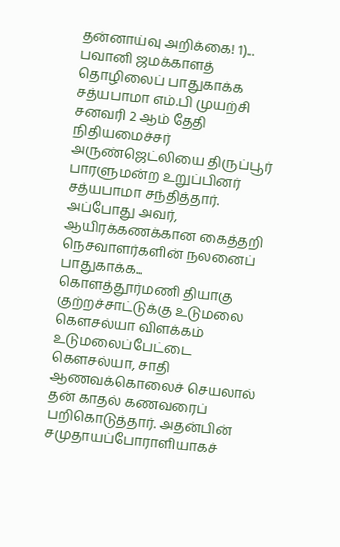தன்னாய்வு அறிக்கை! 1)...
பவானி ஜமக்காளத் தொழிலைப் பாதுகாக்க சத்யபாமா எம்.பி முயற்சி
சனவரி 2 ஆம் தேதி நிதியமைச்சர் அருண்ஜெட்லியை திருப்பூர் பாரளுமன்ற உறுப்பினர் சத்யபாமா சந்தித்தார். அப்போது அவர், ஆயிரக்கணக்கான கைத்தறி நெசவாளர்களின் நலனைப் பாதுகாக்க...
கொளத்தூர்மணி தியாகு குற்றச்சாட்டுக்கு உடுமலை கெளசல்யா விளக்கம்
உடுமலைப்பேட்டை கெளசல்யா, சாதி ஆணவக்கொலைச் செயலால் தன் காதல் கணவரைப் பறிகொடுத்தார். அதன்பின் சமுதாயப்போராளியாகச்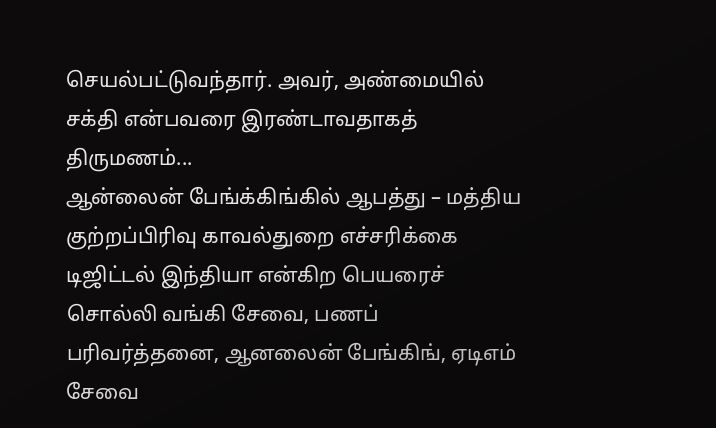செயல்பட்டுவந்தார். அவர், அண்மையில் சக்தி என்பவரை இரண்டாவதாகத் திருமணம்...
ஆன்லைன் பேங்க்கிங்கில் ஆபத்து – மத்திய குற்றப்பிரிவு காவல்துறை எச்சரிக்கை
டிஜிட்டல் இந்தியா என்கிற பெயரைச் சொல்லி வங்கி சேவை, பணப் பரிவர்த்தனை, ஆனலைன் பேங்கிங், ஏடிஎம் சேவை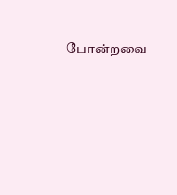போன்றவை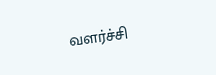வளர்ச்சி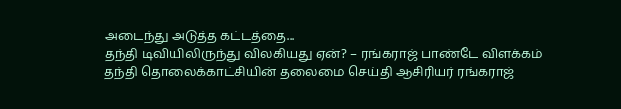அடைந்து அடுத்த கட்டத்தை...
தந்தி டிவியிலிருந்து விலகியது ஏன்? – ரங்கராஜ் பாண்டே விளக்கம்
தந்தி தொலைக்காட்சியின் தலைமை செய்தி ஆசிரியர் ரங்கராஜ்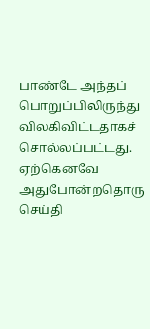பாண்டே அந்தப் பொறுப்பிலிருந்து விலகிவிட்டதாகச் சொல்லப்பட்டது. ஏற்கெனவே அதுபோன்றதொரு செய்தி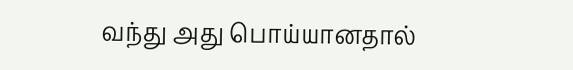வந்து அது பொய்யானதால்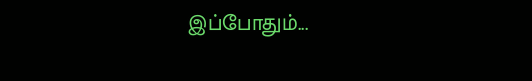இப்போதும்...